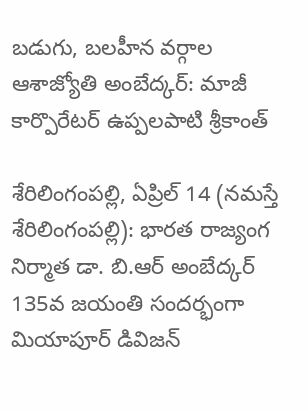బడుగు, బలహీన వర్గాల ఆశాజ్యోతి అంబేద్క‌ర్‌: మాజీ కార్పొరేటర్ ఉప్పలపాటి శ్రీకాంత్

శేరిలింగంప‌ల్లి, ఏప్రిల్ 14 (న‌మ‌స్తే శేరిలింగంప‌ల్లి): భారత రాజ్యంగ నిర్మాత డా. బి.ఆర్ అంబేద్కర్ 135వ జయంతి సందర్భంగా మియాపూర్ డివిజన్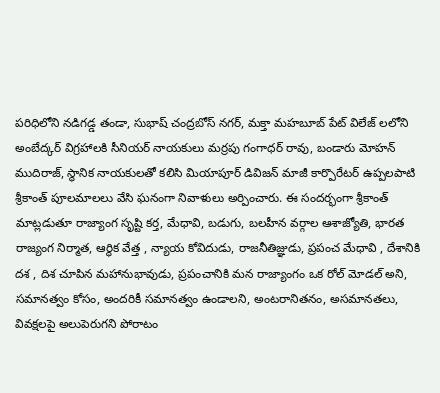పరిధిలోని నడిగడ్డ తండా, సుభాష్ చంద్రబోస్ నగర్, మక్తా మహబూబ్ పేట్ విలేజ్ లలోని అంబేద్కర్ విగ్రహాల‌కి సీనియర్ నాయకులు మర్రపు గంగాధర్ రావు, బండారు మోహన్ ముదిరాజ్, స్థానిక నాయకులతో కలిసి మియాపూర్ డివిజన్ మాజీ కార్పొరేటర్ ఉప్పలపాటి శ్రీకాంత్ పూలమాల‌లు వేసి ఘనంగా నివాళులు అర్పించారు. ఈ సందర్భంగా శ్రీ‌కాంత్ మాట్లడుతూ రాజ్యాంగ సృష్టి కర్త, మేధావి, బడుగు, బలహీన వర్గాల ఆశాజ్యోతి, భారత రాజ్యంగ నిర్మాత, ఆర్థిక వేత్త , న్యాయ కోవిదుడు, రాజనీతిజ్ఞుడు, ప్రపంచ మేధావి , దేశానికి దశ , దిశ చూపిన మహానుభావుడు, ప్రపంచానికి మన రాజ్యాంగం ఒక రోల్ మోడల్ అని, సమానత్వం కోసం, అందరికీ సమానత్వం ఉండాలని, అంటరానితనం, అసమానతలు, వివక్ష‌లపై అలుపెరుగని పోరాటం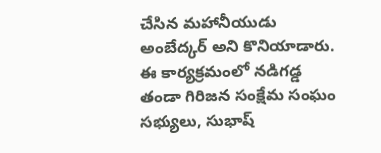చేసిన మహానీయుడు అంబేద్క‌ర్ అని కొనియాడారు. ఈ కార్యక్రమంలో నడిగడ్డ తండా గిరిజన సంక్షేమ సంఘం సభ్యులు, సుభాష్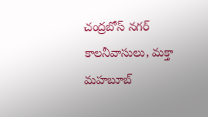చంద్రబోస్ నగర్ కాలనీవాసులు, మక్తా మహబూబ్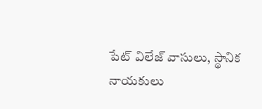పేట్ విలేజ్ వాసులు, స్థానిక నాయకులు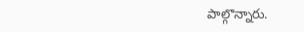పాల్గొన్నారు.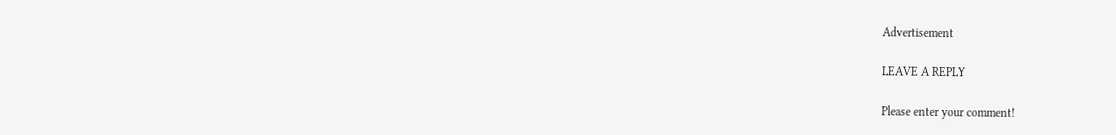Advertisement

LEAVE A REPLY

Please enter your comment!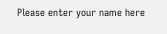Please enter your name here